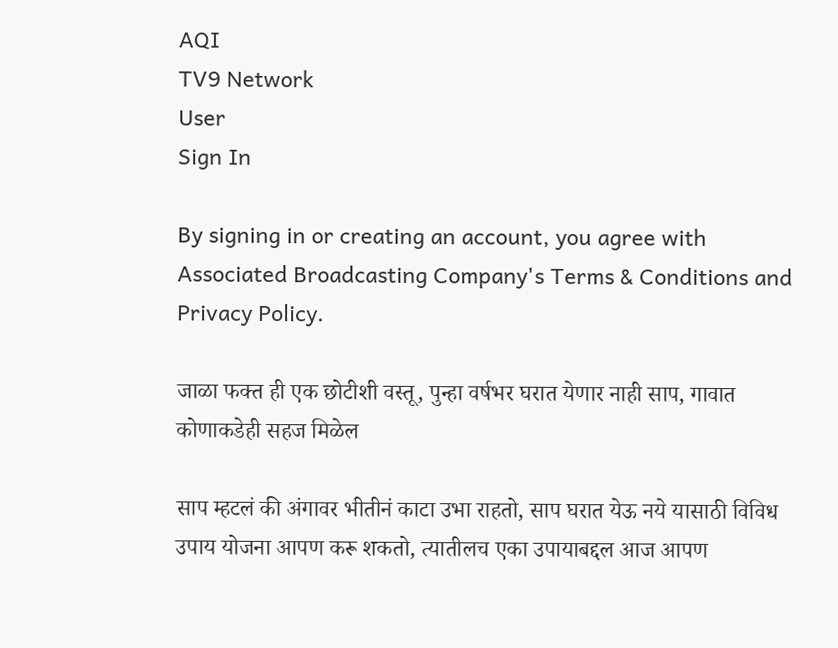AQI
TV9 Network
User
Sign In

By signing in or creating an account, you agree with Associated Broadcasting Company's Terms & Conditions and Privacy Policy.

जाळा फक्त ही एक छोटीशी वस्तू, पुन्हा वर्षभर घरात येणार नाही साप, गावात कोणाकडेही सहज मिळेल

साप म्हटलं की अंगावर भीतीनं काटा उभा राहतो, साप घरात येऊ नये यासाठी विविध उपाय योजना आपण करू शकतो, त्यातीलच एका उपायाबद्दल आज आपण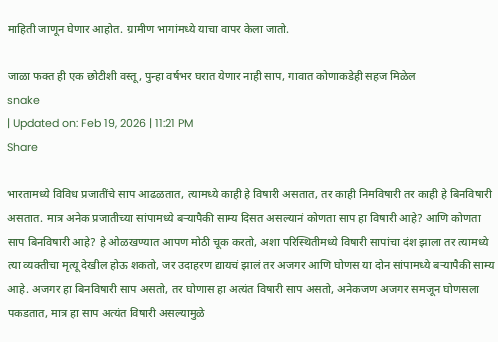माहिती जाणून घेणार आहोत. ग्रामीण भागांमध्ये याचा वापर केला जातो.

जाळा फक्त ही एक छोटीशी वस्तू, पुन्हा वर्षभर घरात येणार नाही साप, गावात कोणाकडेही सहज मिळेल
snake
| Updated on: Feb 19, 2026 | 11:21 PM
Share

भारतामध्ये विविध प्रजातींचे साप आढळतात, त्यामध्ये काही हे विषारी असतात, तर काही निमविषारी तर काही हे बिनविषारी असतात. मात्र अनेक प्रजातीच्या सांपामध्ये बऱ्यापैकी साम्य दिसत असल्यानं कोणता साप हा विषारी आहे? आणि कोणता साप बिनविषारी आहे? हे ओळखण्यात आपण मोठी चूक करतो, अशा परिस्थितीमध्ये विषारी सापांचा दंश झाला तर त्यामध्ये त्या व्यक्तीचा मृत्यू देखील होऊ शकतो, जर उदाहरण द्यायचं झालं तर अजगर आणि घोणस या दोन सांपामध्ये बऱ्यापैकी साम्य आहे. अजगर हा बिनविषारी साप असतो, तर घोणास हा अत्यंत विषारी साप असतो, अनेकजण अजगर समजून घोणसला पकडतात, मात्र हा साप अत्यंत विषारी असल्यामुळे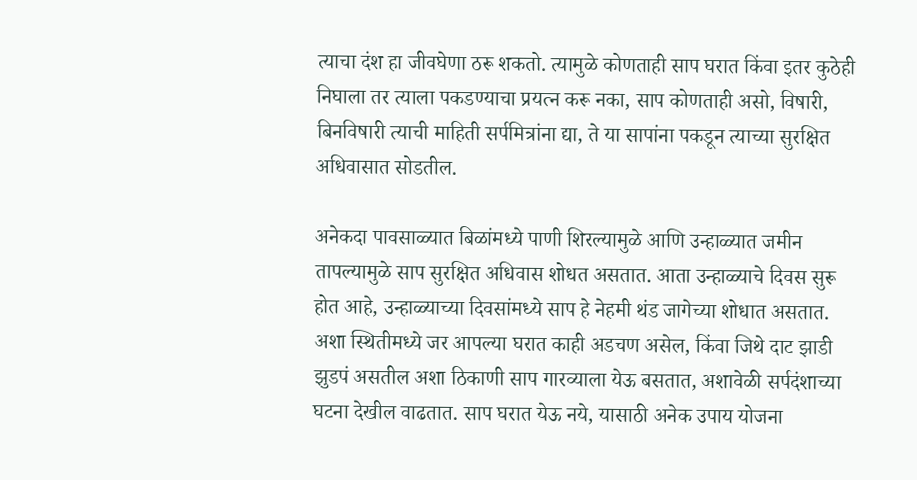त्याचा दंश हा जीवघेणा ठरू शकतो. त्यामुळे कोणताही साप घरात किंवा इतर कुठेही निघाला तर त्याला पकडण्याचा प्रयत्न करू नका, साप कोणताही असो, विषारी, बिनविषारी त्याची माहिती सर्पमित्रांना द्या, ते या सापांना पकडून त्याच्या सुरक्षित अधिवासात सोडतील.

अनेकदा पावसाळ्यात बिळांमध्ये पाणी शिरल्यामुळे आणि उन्हाळ्यात जमीन तापल्यामुळे साप सुरक्षित अधिवास शोधत असतात. आता उन्हाळ्याचे दिवस सुरू होत आहे, उन्हाळ्याच्या दिवसांमध्ये साप हे नेहमी थंड जागेच्या शोधात असतात. अशा स्थितीमध्ये जर आपल्या घरात काही अडचण असेल, किंवा जिथे दाट झाडी झुडपं असतील अशा ठिकाणी साप गारव्याला येऊ बसतात, अशावेळी सर्पदंशाच्या घटना देखील वाढतात. साप घरात येऊ नये, यासाठी अनेक उपाय योजना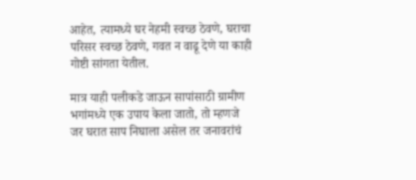आहेत, त्यामध्ये घर नेहमी स्वच्छ ठेवणे, घराचा परिसर स्वच्छ ठेवणे, गवत न वाढू देणे या काही गोष्टी सांगता येतील.

मात्र याही पलीकडे जाऊन सापांसाठी ग्रामीण भगांमध्ये एक उपाय केला जातो, तो म्हणजे जर घरात साप निघाला असेल तर जनावरांचं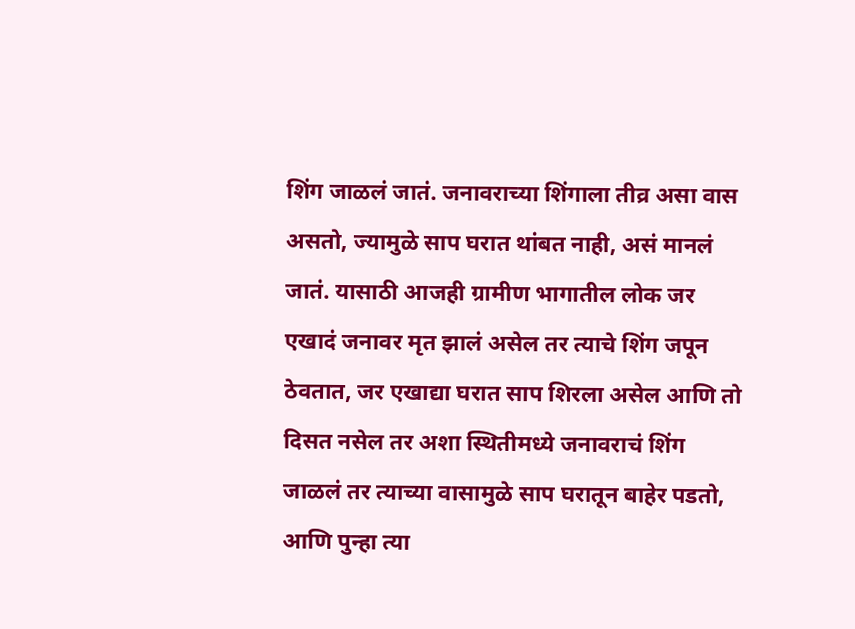शिंग जाळलं जातं. जनावराच्या शिंगाला तीव्र असा वास असतो, ज्यामुळे साप घरात थांबत नाही, असं मानलं जातं. यासाठी आजही ग्रामीण भागातील लोक जर एखादं जनावर मृत झालं असेल तर त्याचे शिंग जपून ठेवतात, जर एखाद्या घरात साप शिरला असेल आणि तो दिसत नसेल तर अशा स्थितीमध्ये जनावराचं शिंग जाळलं तर त्याच्या वासामुळे साप घरातून बाहेर पडतो, आणि पुन्हा त्या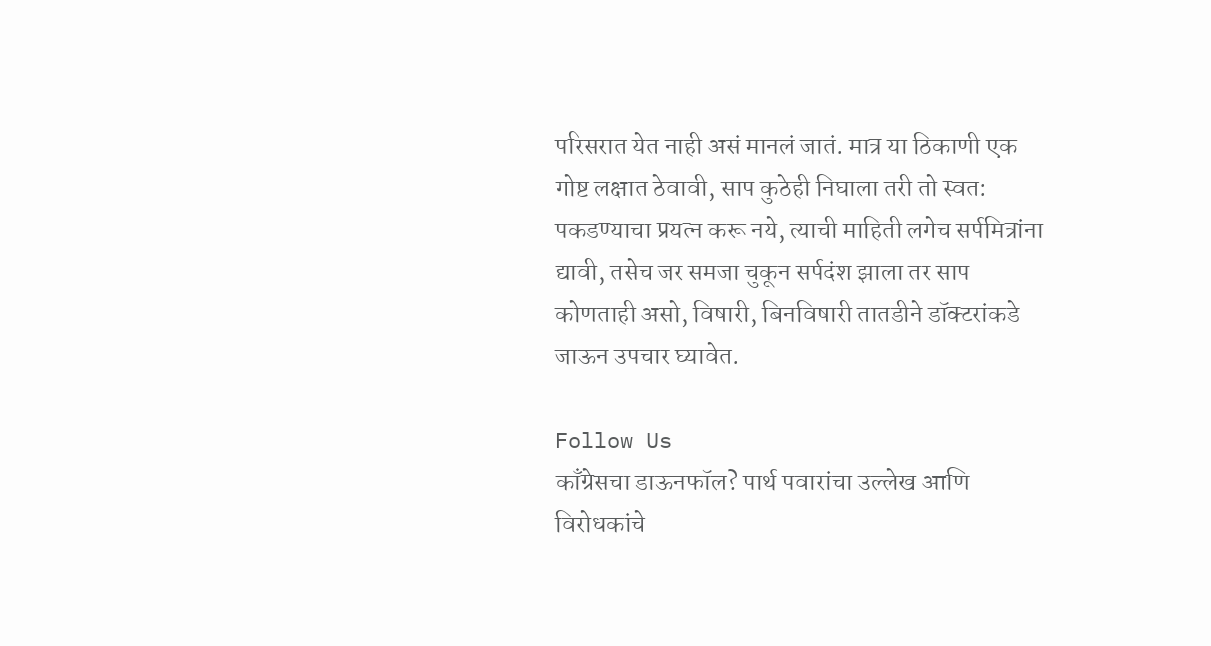परिसरात येत नाही असं मानलं जातं. मात्र या ठिकाणी एक गोष्ट लक्षात ठेवावी, साप कुठेही निघाला तरी तो स्वत: पकडण्याचा प्रयत्न करू नये, त्याची माहिती लगेच सर्पमित्रांना द्यावी, तसेच जर समजा चुकून सर्पदंश झाला तर साप कोणताही असो, विषारी, बिनविषारी तातडीने डॉक्टरांकडे जाऊन उपचार घ्यावेत.

Follow Us
काँग्रेसचा डाऊनफॉल? पार्थ पवारांचा उल्लेख आणि विरोधकांचे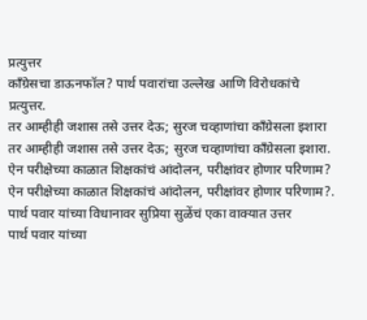प्रत्युत्तर
काँग्रेसचा डाऊनफॉल? पार्थ पवारांचा उल्लेख आणि विरोधकांचे प्रत्युत्तर.
तर आम्हीही जशास तसे उत्तर देऊ; सुरज चव्हाणांचा काँग्रेसला इशारा
तर आम्हीही जशास तसे उत्तर देऊ; सुरज चव्हाणांचा काँग्रेसला इशारा.
ऐन परीक्षेच्या काळात शिक्षकांचं आंदोलन, परीक्षांवर होणार परिणाम?
ऐन परीक्षेच्या काळात शिक्षकांचं आंदोलन, परीक्षांवर होणार परिणाम?.
पार्थ पवार यांच्या विधानावर सुप्रिया सुळेंचं एका वाक्यात उत्तर
पार्थ पवार यांच्या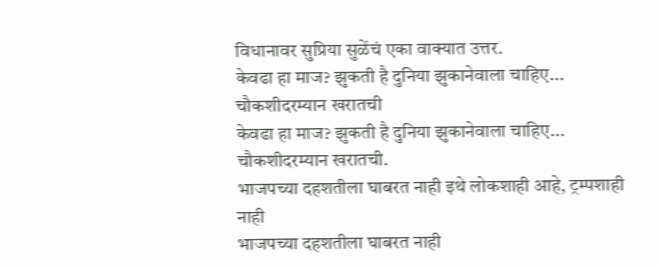विधानावर सुप्रिया सुळेंचं एका वाक्यात उत्तर.
केवढा हा माज? झुकती है दुनिया झुकानेवाला चाहिए... चौकशीदरम्यान खरातची
केवढा हा माज? झुकती है दुनिया झुकानेवाला चाहिए... चौकशीदरम्यान खरातची.
भाजपच्या दहशतीला घाबरत नाही इथे लोकशाही आहे, ट्रम्पशाही नाही
भाजपच्या दहशतीला घाबरत नाही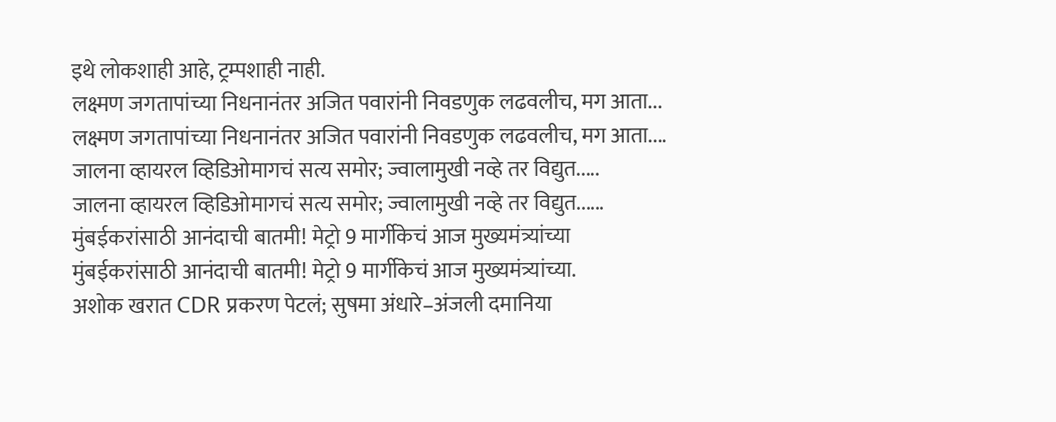इथे लोकशाही आहे, ट्रम्पशाही नाही.
लक्ष्मण जगतापांच्या निधनानंतर अजित पवारांनी निवडणुक लढवलीच, मग आता...
लक्ष्मण जगतापांच्या निधनानंतर अजित पवारांनी निवडणुक लढवलीच, मग आता....
जालना व्हायरल व्हिडिओमागचं सत्य समोर; ज्वालामुखी नव्हे तर विद्युत.....
जालना व्हायरल व्हिडिओमागचं सत्य समोर; ज्वालामुखी नव्हे तर विद्युत......
मुंबईकरांसाठी आनंदाची बातमी! मेट्रो 9 मार्गीकेचं आज मुख्यमंत्र्यांच्या
मुंबईकरांसाठी आनंदाची बातमी! मेट्रो 9 मार्गीकेचं आज मुख्यमंत्र्यांच्या.
अशोक खरात CDR प्रकरण पेटलं; सुषमा अंधारे–अंजली दमानिया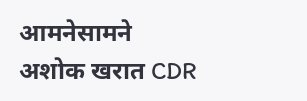आमनेसामने
अशोक खरात CDR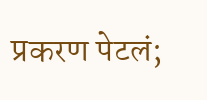प्रकरण पेटलं;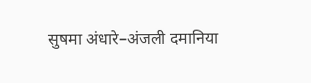सुषमा अंधारे–अंजली दमानिया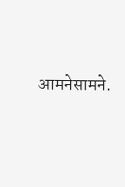आमनेसामने.